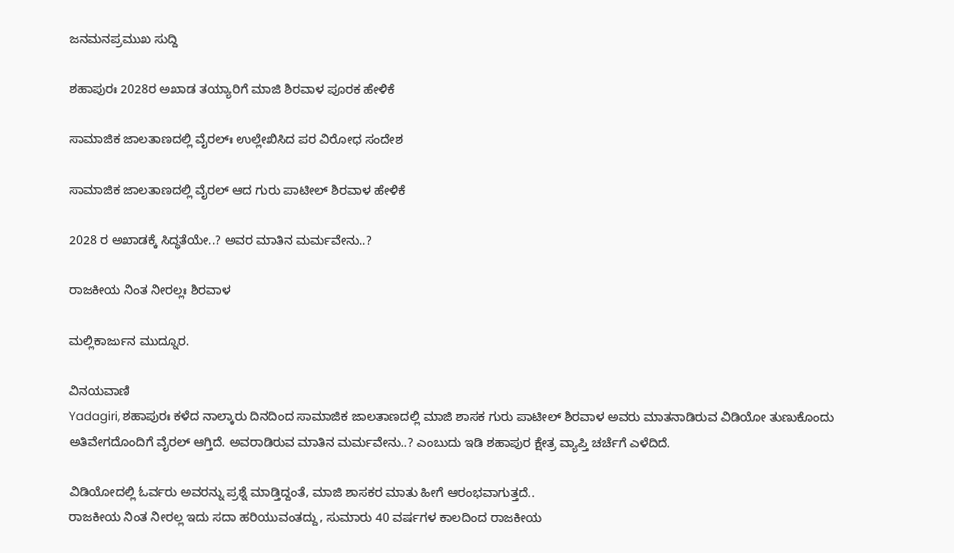ಜನಮನಪ್ರಮುಖ ಸುದ್ದಿ

ಶಹಾಪುರಃ 2028ರ ಅಖಾಡ ತಯ್ಯಾರಿಗೆ ಮಾಜಿ ಶಿರವಾಳ ಪೂರಕ ಹೇಳಿಕೆ

ಸಾಮಾಜಿಕ ಜಾಲತಾಣದಲ್ಲಿ ವೈರಲ್ಃ ಉಲ್ಲೇಖಿಸಿದ ಪರ ವಿರೋಧ ಸಂದೇಶ

ಸಾಮಾಜಿಕ ಜಾಲತಾಣದಲ್ಲಿ ವೈರಲ್ ಆದ ಗುರು ಪಾಟೀಲ್ ಶಿರವಾಳ ಹೇಳಿಕೆ

2028 ರ ಅಖಾಡಕ್ಕೆ ಸಿದ್ಧತೆಯೇ‌..? ಅವರ ಮಾತಿನ ಮರ್ಮವೇನು..?

ರಾಜಕೀಯ ನಿಂತ ನೀರಲ್ಲಃ ಶಿರವಾಳ

ಮಲ್ಲಿಕಾರ್ಜುನ ಮುದ್ನೂರ.

ವಿನಯವಾಣಿ
Yadagiri, ಶಹಾಪುರಃ ಕಳೆದ ನಾಲ್ಕಾರು ದಿನದಿಂದ ಸಾಮಾಜಿಕ ಜಾಲತಾಣದಲ್ಲಿ ಮಾಜಿ ಶಾಸಕ ಗುರು ಪಾಟೀಲ್ ಶಿರವಾಳ ಅವರು ಮಾತನಾಡಿರುವ ವಿಡಿಯೋ ತುಣುಕೊಂದು ಅತಿವೇಗದೊಂದಿಗೆ ವೈರಲ್‌ ಆಗ್ತಿದೆ. ಅವರಾಡಿರುವ ಮಾತಿನ ಮರ್ಮವೇನು..? ಎಂಬುದು ಇಡಿ ಶಹಾಪುರ ಕ್ಷೇತ್ರ ವ್ಯಾಪ್ತಿ‌ ಚರ್ಚೆಗೆ ಎಳೆದಿದೆ.

ವಿಡಿಯೋದಲ್ಲಿ ಓರ್ವರು ಅವರನ್ನು ಪ್ರಶ್ನೆ ಮಾಡ್ತಿದ್ದಂತೆ, ಮಾಜಿ ಶಾಸಕರ ಮಾತು ಹೀಗೆ ಆರಂಭವಾಗುತ್ತದೆ..
ರಾಜಕೀಯ ನಿಂತ ನೀರಲ್ಲ ಇದು ಸದಾ ಹರಿಯುವಂತದ್ದು, ಸುಮಾರು 40 ವರ್ಷಗಳ ಕಾಲದಿಂದ ರಾಜಕೀಯ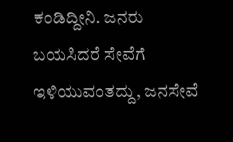ಕಂಡಿದ್ದೀನಿ. ಜನರು ಬಯಸಿದರೆ ಸೇವೆಗೆ ಇಳಿಯುವಂತದ್ದು, ಜನಸೇವೆ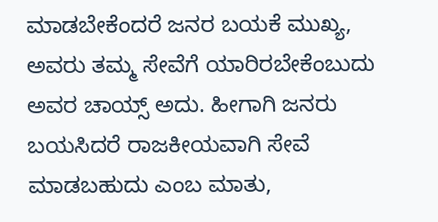ಮಾಡಬೇಕೆಂದರೆ ಜನರ ಬಯಕೆ ಮುಖ್ಯ, ಅವರು ತಮ್ಮ ಸೇವೆಗೆ ಯಾರಿರಬೇಕೆಂಬುದು ಅವರ ಚಾಯ್ಸ್ ಅದು. ಹೀಗಾಗಿ ಜನರು ಬಯಸಿದರೆ ರಾಜಕೀಯವಾಗಿ ಸೇವೆ ಮಾಡಬಹುದು ಎಂಬ ಮಾತು,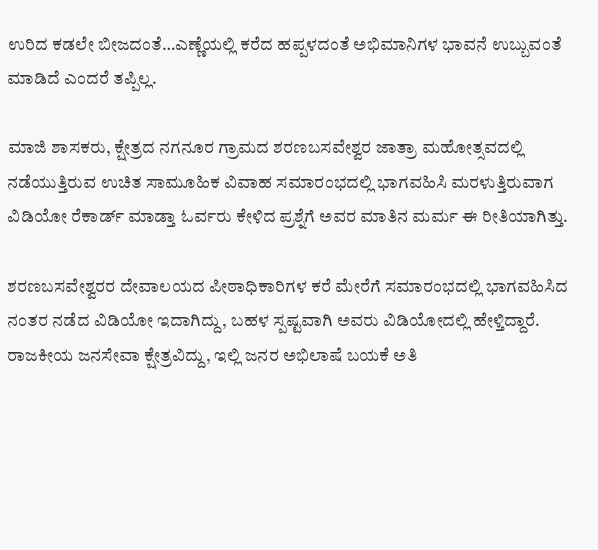ಉರಿದ ಕಡಲೇ ಬೀಜದಂತೆ…ಎಣ್ಣೆಯಲ್ಲಿ ಕರೆದ ಹಪ್ಪಳದಂತೆ ಅಭಿಮಾನಿಗಳ‌ ಭಾವನೆ‌ ಉಬ್ಬುವಂತೆ ಮಾಡಿದೆ ಎಂದರೆ ತಪ್ಪಿಲ್ಲ.

ಮಾಜಿ ಶಾಸಕರು, ಕ್ಷೇತ್ರದ ನಗನೂರ ಗ್ರಾಮದ ಶರಣಬಸವೇಶ್ವರ ಜಾತ್ರಾ ಮಹೋತ್ಸವದಲ್ಲಿ ನಡೆಯುತ್ತಿರುವ ಉಚಿತ ಸಾಮೂಹಿಕ ವಿವಾಹ ಸಮಾರಂಭದಲ್ಲಿ ಭಾಗವಹಿಸಿ ಮರಳುತ್ತಿರುವಾಗ ವಿಡಿಯೋ ರೆಕಾರ್ಡ್ ಮಾಡ್ತಾ ಓರ್ವರು ಕೇಳಿದ ಪ್ರಶ್ನೆಗೆ ಅವರ ಮಾತಿನ ಮರ್ಮ ಈ ರೀತಿಯಾಗಿತ್ತು.

ಶರಣಬಸವೇಶ್ವರರ ದೇವಾಲಯದ ಪೀಠಾಧಿಕಾರಿಗಳ ಕರೆ ಮೇರೆಗೆ ಸಮಾರಂಭದಲ್ಲಿ ಭಾಗವಹಿಸಿದ ನಂತರ ನಡೆದ ವಿಡಿಯೋ ಇದಾಗಿದ್ದು, ಬಹಳ ಸ್ಪಷ್ಟವಾಗಿ ಅವರು ವಿಡಿಯೋದಲ್ಲಿ ಹೇಳ್ತಿದ್ದಾರೆ. ರಾಜಕೀಯ ಜನಸೇವಾ ಕ್ಷೇತ್ರವಿದ್ದು, ಇಲ್ಲಿ ಜನರ ಅಭಿಲಾಷೆ ಬಯಕೆ ಅತಿ‌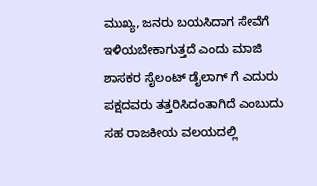ಮುಖ್ಯ, ಜನರು ಬಯಸಿದಾಗ ಸೇವೆಗೆ ಇಳಿಯಬೇಕಾಗುತ್ತದೆ ಎಂದು ಮಾಜಿ ಶಾಸಕರ ಸೈಲಂಟ್ ಡೈಲಾಗ್ ಗೆ ಎದುರು ಪಕ್ಷದವರು ತತ್ತರಿಸಿದಂತಾಗಿದೆ ಎಂಬುದು ಸಹ ರಾಜಕೀಯ ವಲಯದಲ್ಲಿ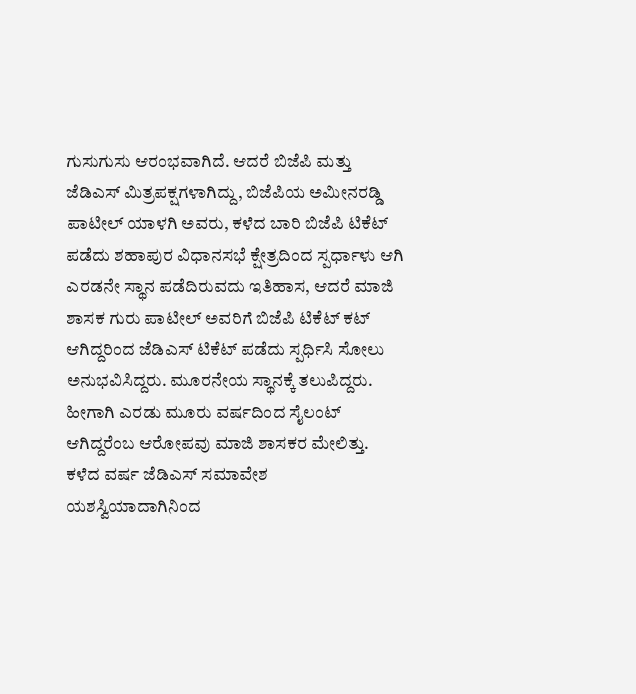ಗುಸುಗುಸು ಆರಂಭವಾಗಿದೆ. ಆದರೆ ಬಿಜೆಪಿ‌ ಮತ್ತು ಜೆಡಿಎಸ್ ಮಿತ್ರಪಕ್ಷಗಳಾಗಿದ್ದು, ಬಿಜೆಪಿಯ ಅಮೀನರಡ್ಡಿ ಪಾಟೀಲ್ ಯಾಳಗಿ ಅವರು, ಕಳೆದ ಬಾರಿ‌ ಬಿಜೆಪಿ ಟಿಕೆಟ್ ಪಡೆದು ಶಹಾಪುರ ವಿಧಾನಸಭೆ ಕ್ಷೇತ್ರದಿಂದ ಸ್ಪರ್ಧಾಳು ಆಗಿ ಎರಡನೇ ಸ್ಥಾನ ಪಡೆದಿರುವದು ಇತಿಹಾಸ, ಆದರೆ ಮಾಜಿ ಶಾಸಕ ಗುರು ಪಾಟೀಲ್ ಅವರಿಗೆ ಬಿಜೆಪಿ ಟಿಕೆಟ್ ಕಟ್ ಆಗಿದ್ದರಿಂದ ಜೆಡಿಎಸ್ ಟಿಕೆಟ್ ಪಡೆದು ಸ್ಪರ್ಧಿಸಿ‌ ಸೋಲು ಅನುಭವಿಸಿದ್ದರು. ಮೂರನೇಯ ಸ್ಥಾನಕ್ಕೆ ತಲುಪಿದ್ದರು. ಹೀಗಾಗಿ ಎರಡು ಮೂರು ವರ್ಷದಿಂದ ಸೈಲಂಟ್ ಆಗಿದ್ದರೆಂಬ ಆರೋಪವು ಮಾಜಿ ಶಾಸಕರ ಮೇಲಿತ್ತು. ಕಳೆದ ವರ್ಷ ಜೆಡಿಎಸ್ ಸಮಾವೇಶ ಯಶಸ್ವಿಯಾದಾಗಿನಿಂದ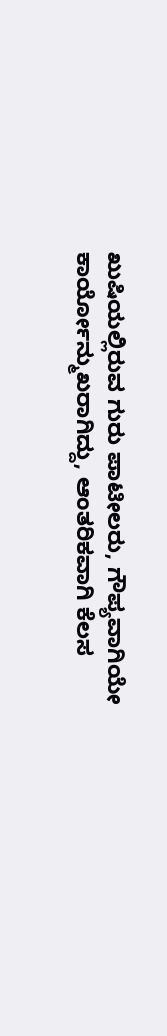ಖುಷಿಯಲ್ಲಿರುವ ಗುರು ಪಾಟೀಲರು, ಗೌಪ್ಯವಾಗಿಯೇ ಕಾರ್ಯೋನ್ಮುಖರಾಗಿದ್ದು, ಆಂತರಿಕವಾಗಿ ಕೆಲಸ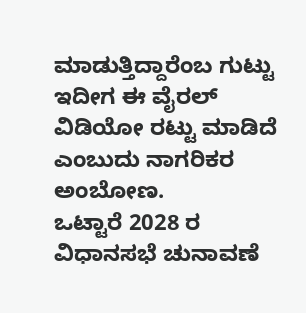ಮಾಡುತ್ತಿದ್ದಾರೆಂಬ ಗುಟ್ಟು ಇದೀಗ ಈ ವೈರಲ್ ವಿಡಿಯೋ ರಟ್ಟು ಮಾಡಿದೆ ಎಂಬುದು ನಾಗರಿಕರ ಅಂಬೋಣ.
ಒಟ್ಟಾರೆ 2028 ರ ವಿಧಾನಸಭೆ ಚುನಾವಣೆ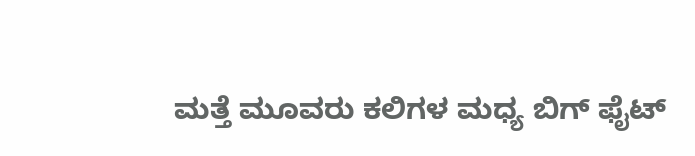ಮತ್ತೆ ಮೂವರು ಕಲಿಗಳ ಮಧ್ಯ ಬಿಗ್ ಫೈಟ್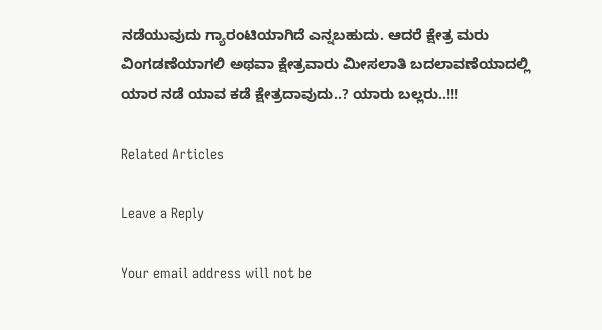ನಡೆಯುವುದು ಗ್ಯಾರಂಟಿಯಾಗಿದೆ ಎನ್ನಬಹುದು. ಆದರೆ ಕ್ಷೇತ್ರ ಮರು ವಿಂಗಡಣೆಯಾಗಲಿ ಅಥವಾ ಕ್ಷೇತ್ರವಾರು ಮೀಸಲಾತಿ ಬದಲಾವಣೆಯಾದಲ್ಲಿ ಯಾರ ನಡೆ ಯಾವ ಕಡೆ ಕ್ಷೇತ್ರದಾವುದು..? ಯಾರು ಬಲ್ಲರು..!!!

Related Articles

Leave a Reply

Your email address will not be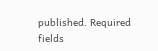published. Required fields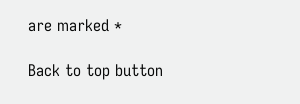are marked *

Back to top button